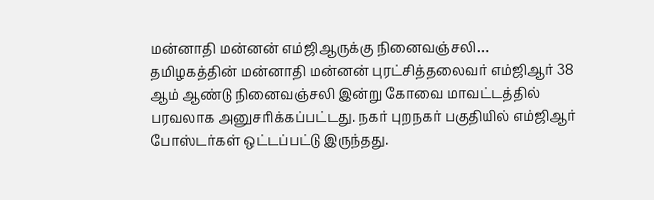மன்னாதி மன்னன் எம்ஜிஆருக்கு நினைவஞ்சலி…
தமிழகத்தின் மன்னாதி மன்னன் புரட்சித்தலைவர் எம்ஜிஆர் 38 ஆம் ஆண்டு நினைவஞ்சலி இன்று கோவை மாவட்டத்தில் பரவலாக அனுசரிக்கப்பட்டது. நகர் புறநகர் பகுதியில் எம்ஜிஆர் போஸ்டர்கள் ஒட்டப்பட்டு இருந்தது.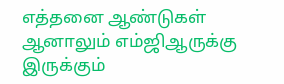எத்தனை ஆண்டுகள் ஆனாலும் எம்ஜிஆருக்கு இருக்கும்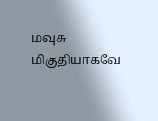மவுசு மிகுதியாகவே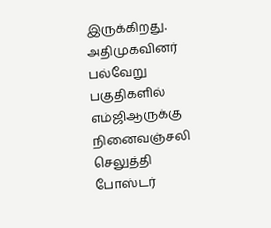இருக்கிறது. அதிமுகவினர் பல்வேறு பகுதிகளில் எம்ஜிஆருக்கு நினைவஞ்சலி செலுத்தி போஸ்டர்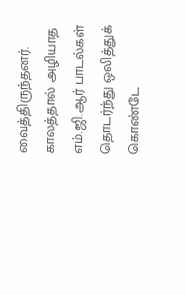வைத்திருந்தனர். காலத்தால் அழியாத எம்.ஜி.ஆர் பாடல்கள் தொடர்ந்து ஒலித்துக் கொண்டே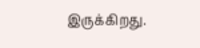இருக்கிறது.